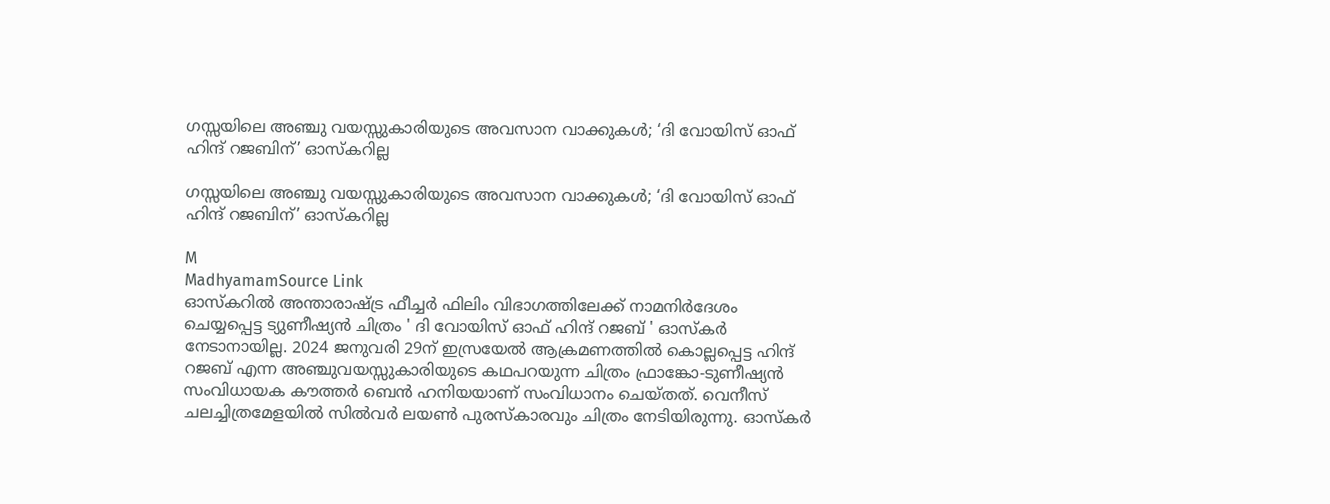ഗസ്സയിലെ അഞ്ചു വയസ്സുകാരിയുടെ അവസാന വാക്കുകൾ; ‘ദി വോയിസ് ഓഫ് ഹിന്ദ് റജബിന്’ ഓസ്കറില്ല

ഗസ്സയിലെ അഞ്ചു വയസ്സുകാരിയുടെ അവസാന വാക്കുകൾ; ‘ദി വോയിസ് ഓഫ് ഹിന്ദ് റജബിന്’ ഓസ്കറില്ല

M
MadhyamamSource Link
ഓസ്കറിൽ അന്താരാഷ്ട്ര ഫീച്ചർ ഫിലിം വിഭാഗത്തിലേക്ക് നാമനിർദേശം ചെയ്യപ്പെട്ട ട്യുണീഷ്യൻ ചിത്രം ' ദി വോയിസ് ഓഫ് ഹിന്ദ് റജബ് ' ഓസ്കർ നേടാനായില്ല. 2024 ജനുവരി 29ന് ഇസ്രയേൽ ആക്രമണത്തിൽ കൊല്ലപ്പെട്ട ഹിന്ദ് റജബ് എന്ന അഞ്ചുവയസ്സുകാരിയുടെ കഥപറയുന്ന ചിത്രം ഫ്രാങ്കോ-ടുണീഷ്യൻ സംവിധായക കൗത്തർ ബെൻ ഹനിയയാണ് സംവിധാനം ചെയ്തത്. വെനീസ് ചലച്ചിത്രമേളയിൽ സിൽവർ ലയൺ പുരസ്‌കാരവും ചിത്രം നേടിയിരുന്നു. ഓസ്കർ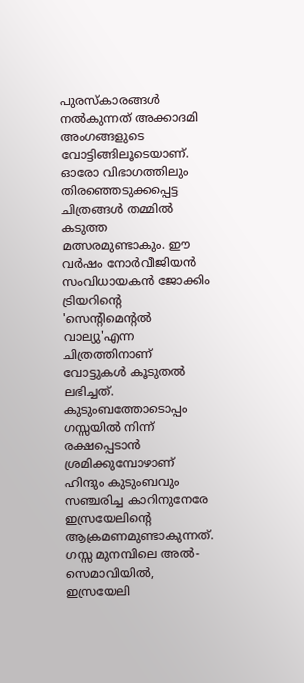പുരസ്കാരങ്ങൾ നൽകുന്നത് അക്കാദമി അംഗങ്ങളുടെ വോട്ടിങ്ങിലൂടെയാണ്. ഓരോ വിഭാഗത്തിലും തിരഞ്ഞെടുക്കപ്പെട്ട ചിത്രങ്ങൾ തമ്മിൽ കടുത്ത മത്സരമുണ്ടാകും. ഈ വർഷം നോർവീജിയൻ സംവിധായകൻ ജോക്കിം ട്രിയറിന്റെ 'സെന്റിമെന്റൽ വാല്യു'എന്ന ചിത്രത്തിനാണ് വോട്ടുകൾ കൂടുതൽ ലഭിച്ചത്. കുടുംബത്തോടൊപ്പം ഗസ്സയിൽ നിന്ന് രക്ഷപ്പെടാൻ ശ്രമിക്കുമ്പോഴാണ് ഹിന്ദും കുടുംബവും സഞ്ചരിച്ച കാറിനുനേരേ ഇസ്രയേലിന്റെ ആക്രമണമുണ്ടാകുന്നത്. ഗസ്സ മുനമ്പിലെ അൽ-സെമാവിയിൽ, ഇസ്രയേലി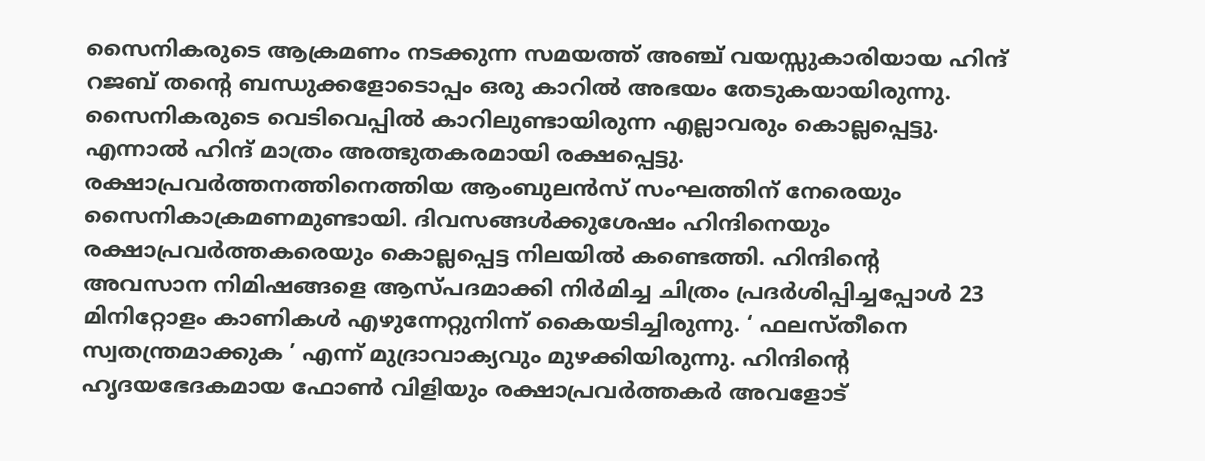സൈനികരുടെ ആക്രമണം നടക്കുന്ന സമയത്ത് അഞ്ച് വയസ്സുകാരിയായ ഹിന്ദ് റജബ് തന്റെ ബന്ധുക്കളോടൊപ്പം ഒരു കാറിൽ അഭയം തേടുകയായിരുന്നു. സൈനികരുടെ വെടിവെപ്പിൽ കാറിലുണ്ടായിരുന്ന എല്ലാവരും കൊല്ലപ്പെട്ടു. എന്നാൽ ഹിന്ദ് മാത്രം അത്ഭുതകരമായി രക്ഷപ്പെട്ടു. രക്ഷാപ്രവർത്തനത്തിനെത്തിയ ആംബുലൻസ് സംഘത്തിന് നേരെയും സൈനികാക്രമണമുണ്ടായി. ദിവസങ്ങൾക്കുശേഷം ഹിന്ദിനെയും രക്ഷാപ്രവർത്തകരെയും കൊല്ലപ്പെട്ട നിലയിൽ കണ്ടെത്തി. ഹിന്ദിന്റെ അവസാന നിമിഷങ്ങളെ ആസ്പദമാക്കി നിർമിച്ച ചിത്രം പ്രദർശിപ്പിച്ചപ്പോൾ 23 മിനിറ്റോളം കാണികൾ എഴുന്നേറ്റുനിന്ന് കൈയടിച്ചിരുന്നു. ‘ ഫലസ്തീനെ സ്വതന്ത്രമാക്കുക ’ എന്ന് മുദ്രാവാക്യവും മുഴക്കിയിരുന്നു. ഹിന്ദിന്‍റെ ഹൃദയഭേദകമായ ഫോൺ വിളിയും രക്ഷാപ്രവർത്തകർ അവളോട്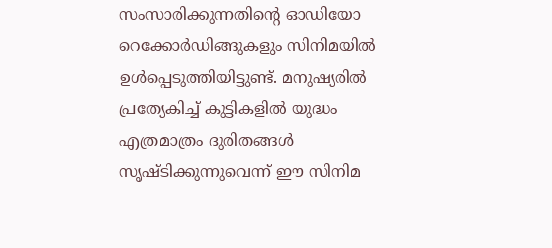സംസാരിക്കുന്നതിന്റെ ഓഡിയോ റെക്കോർഡിങ്ങുകളും സിനിമയിൽ ഉൾപ്പെടുത്തിയിട്ടുണ്ട്. മനുഷ്യരിൽ പ്രത്യേകിച്ച് കുട്ടികളിൽ യുദ്ധം എത്രമാത്രം ദുരിതങ്ങൾ സൃഷ്ടിക്കുന്നുവെന്ന് ഈ സിനിമ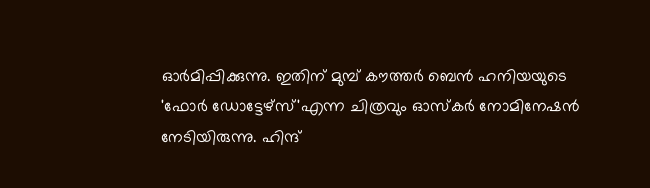ഓർമിപ്പിക്കുന്നു. ഇതിന് മുമ്പ് കൗത്തർ ബെൻ ഹനിയയുടെ 'ഫോർ ഡോട്ടേഴ്സ്'എന്ന ചിത്രവും ഓസ്കർ നോമിനേഷൻ നേടിയിരുന്നു. ഹിന്ദ്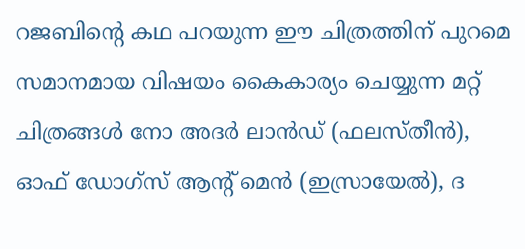റജബിന്റെ കഥ പറയുന്ന ഈ ചിത്രത്തിന് പുറമെ സമാനമായ വിഷയം കൈകാര്യം ചെയ്യുന്ന മറ്റ് ചിത്രങ്ങൾ നോ അദർ ലാൻഡ് (ഫലസ്തീൻ), ഓഫ് ഡോഗ്സ് ആന്‍റ് മെൻ (ഇസ്രായേൽ), ദ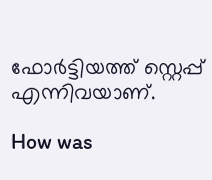ഫോർട്ടിയത്ത് സ്റ്റെപ്പ് എന്നിവയാണ്.

How was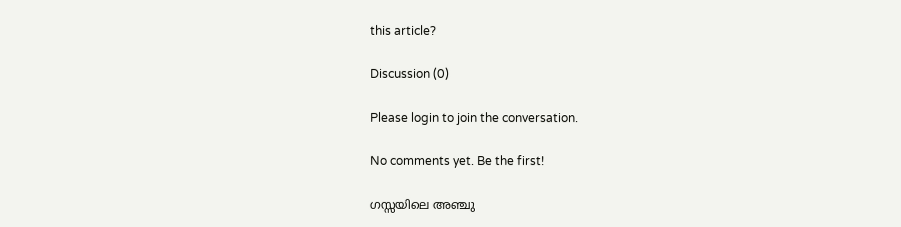this article?

Discussion (0)

Please login to join the conversation.

No comments yet. Be the first!

ഗസ്സയിലെ അഞ്ചു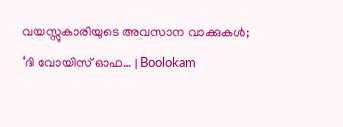വയസ്സുകാരിയുടെ അവസാന വാക്കുകൾ; ‘ദി വോയിസ് ഓഫ… | Boolokam